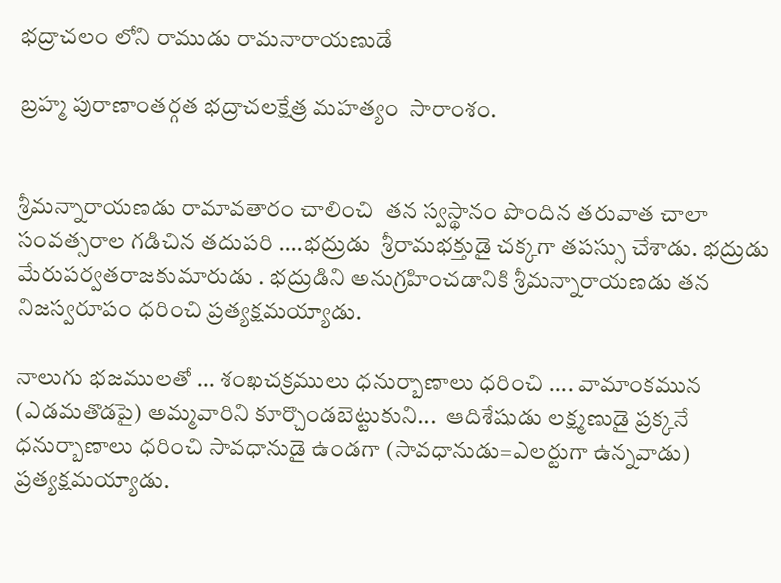భద్రాచలం లోని రాముడు రామనారాయణుడే

బ్రహ్మ పురాణాంతర్గత భద్రాచలక్షేత్ర మహత్యం  సారాంశం.


శ్రీమన్నారాయణడు రామావతారం చాలించి  తన స్వస్థానం పొందిన తరువాత చాలా సంవత్సరాల గడిచిన తదుపరి ....భద్రుడు  శ్రీరామభక్తుడై చక్కగా తపస్సు చేశాడు. భద్రుడు మేరుపర్వతరాజకుమారుడు . భద్రుడిని అనుగ్రహించడానికి శ్రీమన్నారాయణడు తన నిజస్వరూపం ధరించి ప్రత్యక్షమయ్యాడు.

నాలుగు భజములతో ... శంఖచక్రములు ధనుర్బాణాలు ధరించి .... వామాంకమున (ఎడమతొడపై) అమ్మవారిని కూర్చొండబెట్టుకుని...  ఆదిశేషుడు లక్ష్మణుడై ప్రక్కనే ధనుర్బాణాలు ధరించి సావధానుడై ఉండగా (సావధానుడు=ఎలర్టుగా ఉన్నవాడు) ప్రత్యక్షమయ్యాడు.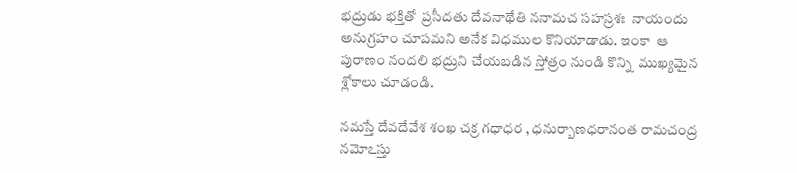భద్రుడు భక్తితో  ప్రసీదతు దేవనాథేతి ననామచ సహస్రశః  నాయందు అనుగ్రహం చూపమని అనేక విధముల కొనియాడాడు. ఇంకా  ఆ పురాణం నందలి భద్రుని చేయబడిన స్తోత్రం నుండి కొన్ని  ముఖ్యమైన శ్లోకాలు చూడండి.

నమస్తే దేవదేవేశ శంఖ చక్ర గధాధర , ధనుర్బాణధరానంత రామచంద్ర నమోఽస్తు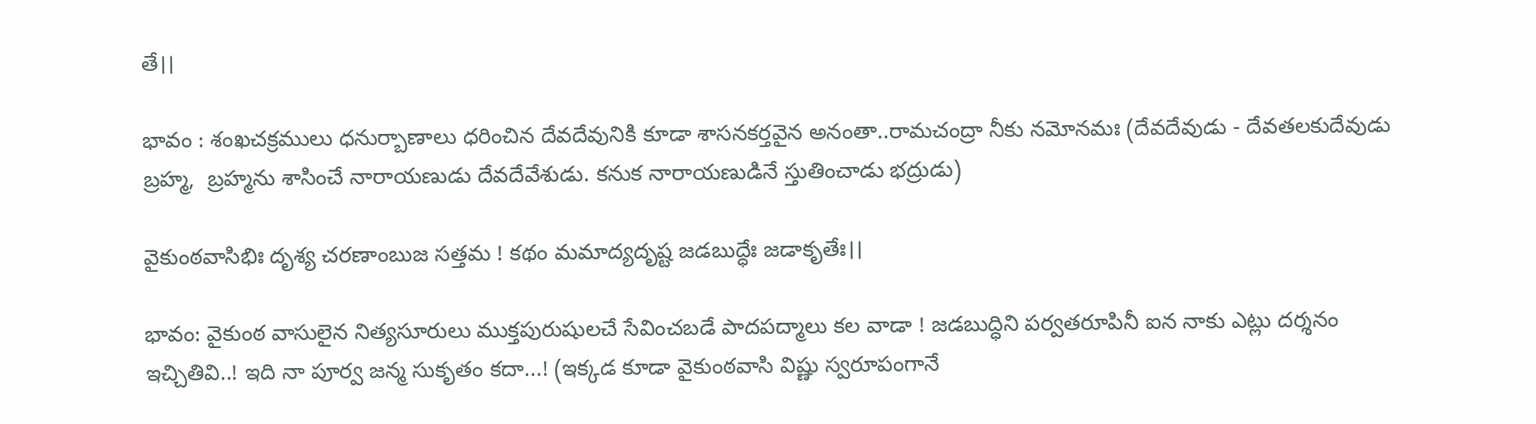తే।।

భావం : శంఖచక్రములు ధనుర్బాణాలు ధరించిన దేవదేవునికి కూడా శాసనకర్తవైన అనంతా..రామచంద్రా నీకు నమోనమః (దేవదేవుడు - దేవతలకుదేవుడు బ్రహ్మ,  బ్రహ్మను శాసించే నారాయణుడు దేవదేవేశుడు. కనుక నారాయణుడినే స్తుతించాడు భద్రుడు)

వైకుంఠవాసిభిః దృశ్య చరణాంబుజ సత్తమ ! కథం మమాద్యదృష్ట జడబుద్ధేః జడాకృతేః।।

భావం: వైకుంఠ వాసులైన నిత్యసూరులు ముక్తపురుషులచే సేవించబడే పాదపద్మాలు కల వాడా ! జడబుద్ధిని పర్వతరూపినీ ఐన నాకు ఎట్లు దర్శనం ఇచ్చితివి..! ఇది నా పూర్వ జన్మ సుకృతం కదా...! (ఇక్కడ కూడా వైకుంఠవాసి విష్ణు స్వరూపంగానే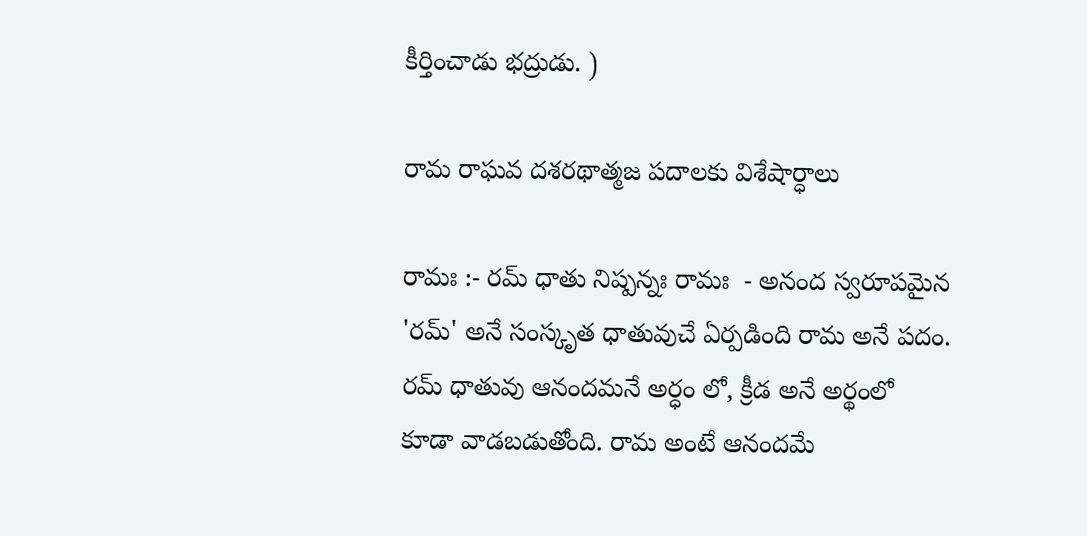కీర్తించాడు భద్రుడు. )

రామ రాఘవ దశరథాత్మజ పదాలకు విశేషార్ధాలు

రామః :- రమ్ ధాతు నిష్పన్నః రామః  - అనంద స్వరూపమైన 'రమ్' అనే సంస్కృత ధాతువుచే ఏర్పడింది రామ అనే పదం. రమ్ ధాతువు ఆనందమనే అర్ధం లో, క్రీడ అనే అర్థంలో కూడా వాడబడుతోంది. రామ అంటే ఆనందమే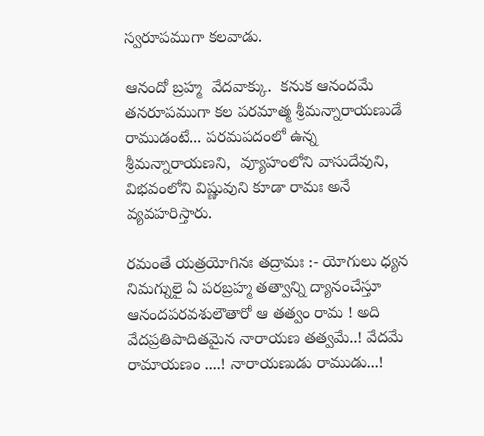స్వరూపముగా కలవాడు.

ఆనందో బ్రహ్మ  వేదవాక్కు.  కనుక ఆనందమే తనరూపముగా కల పరమాత్మ శ్రీమన్నారాయణుడే రాముడంటే... పరమపదంలో ఉన్న  శ్రీమన్నారాయణని,  వ్యూహంలోని వాసుదేవుని, విభవంలోని విష్ణువుని కూడా రామః అనే వ్యవహరిస్తారు.

రమంతే యత్రయోగినః తద్రామః :- యోగులు ధ్యన నిమగ్నులై ఏ పరబ్రహ్మ తత్వాన్ని ద్యానంచేస్తూ ఆనందపరవశులౌతారో ఆ తత్వం రామ ! అది వేదప్రతిపాదితమైన నారాయణ తత్వమే..! వేదమే రామాయణం ....! నారాయణుడు రాముడు...!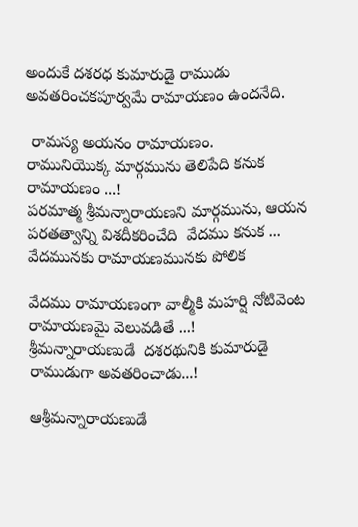అందుకే దశరధ కుమారుడై రాముడు అవతరించకపూర్వమే రామాయణం ఉందనేది.

 రామస్య అయనం రామాయణం.
రామునియొక్క మార్గమును తెలిపేది కనుక రామాయణం ...!
పరమాత్మ శ్రీమన్నారాయణని మార్గమును, ఆయన పరతత్వాన్ని విశదీకరించేది  వేదము కనుక ... వేదమునకు రామాయణమునకు పోలిక

వేదము రామాయణంగా వాల్మీకి మహర్షి నోటివెంట రామాయణమై వెలువడితే ...!
శ్రీమన్నారాయణుడే  దశరథునికి కుమారుడై రాముడుగా అవతరించాడు...!

ఆశ్రీమన్నారాయణుడే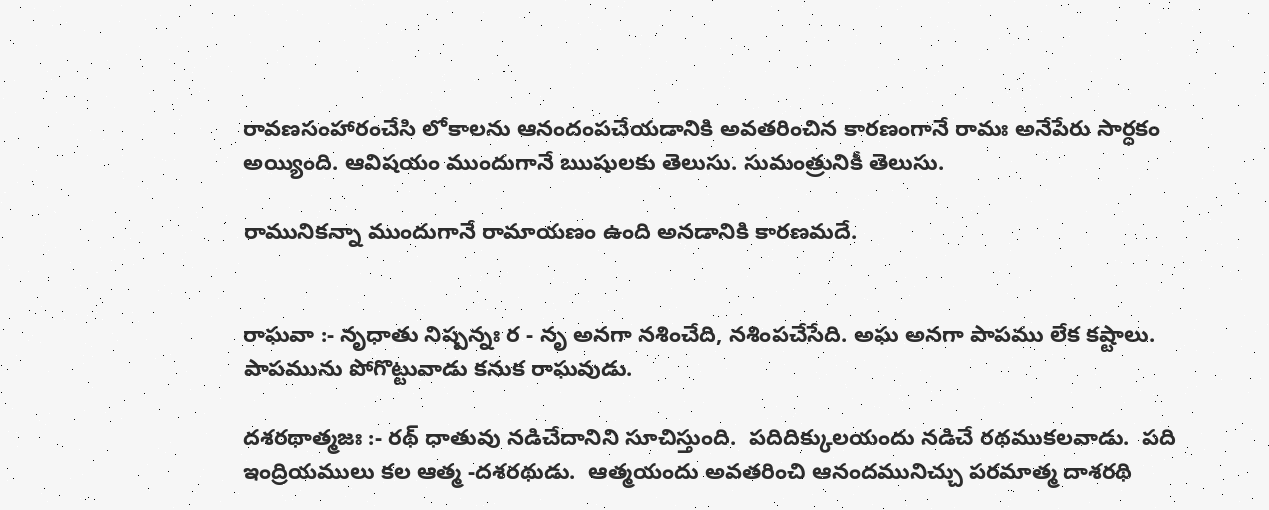రావణసంహారంచేసి లోకాలను ఆనందంపచేయడానికి అవతరించిన కారణంగానే రామః అనేపేరు సార్ధకం అయ్యింది. ఆవిషయం ముందుగానే ఋషులకు తెలుసు. సుమంత్రునికీ తెలుసు.

రామునికన్నా ముందుగానే రామాయణం ఉంది అనడానికి కారణమదే.


రాఘవా :- నృధాతు నిష్పన్నః ర - నృ అనగా నశించేది, నశింపచేసేది. అఘ అనగా పాపము లేక కష్టాలు.  పాపమును పోగొట్టువాడు కనుక రాఘవుడు.

దశరథాత్మజః :- రథ్ ధాతువు నడిచేదానిని సూచిస్తుంది.  పదిదిక్కులయందు నడిచే రథముకలవాడు.  పది ఇంద్రియములు కల ఆత్మ -దశరథుడు.  ఆత్మయందు అవతరించి ఆనందమునిచ్చు పరమాత్మ దాశరథి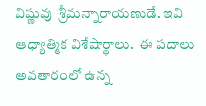విష్ణువు  శ్రీమన్నారాయణుడే. ఇవి  ఆధ్యాత్మిక విశేషార్థాలు.  ఈ పదాలు అవతారంలో ఉన్న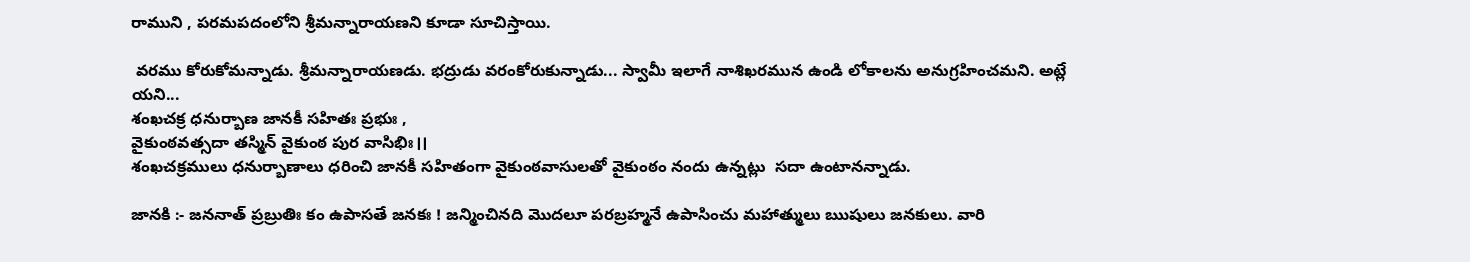రాముని , పరమపదంలోని శ్రీమన్నారాయణని కూడా సూచిస్తాయి.

 వరము కోరుకోమన్నాడు. శ్రీమన్నారాయణడు. భద్రుడు వరంకోరుకున్నాడు... స్వామీ ఇలాగే నాశిఖరమున ఉండి లోకాలను అనుగ్రహించమని. అట్లే యని...
శంఖచక్ర ధనుర్బాణ జానకీ సహితః ప్రభుః ,
వైకుంఠవత్సదా తస్మిన్ వైకుంఠ పుర వాసిభిః।।
శంఖచక్రములు ధనుర్బాణాలు ధరించి జానకీ సహితంగా వైకుంఠవాసులతో వైకుంఠం నందు ఉన్నట్లు  సదా ఉంటానన్నాడు.

జానకి :- జననాత్ ప్రబ్రుతిః కం ఉపాసతే జనకః ! జన్మించినది మొదలూ పరబ్రహ్మనే ఉపాసించు మహాత్ములు ఋషులు జనకులు. వారి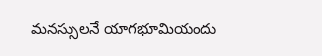మనస్సులనే యాగభూమియందు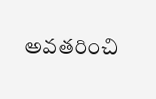అవతరించి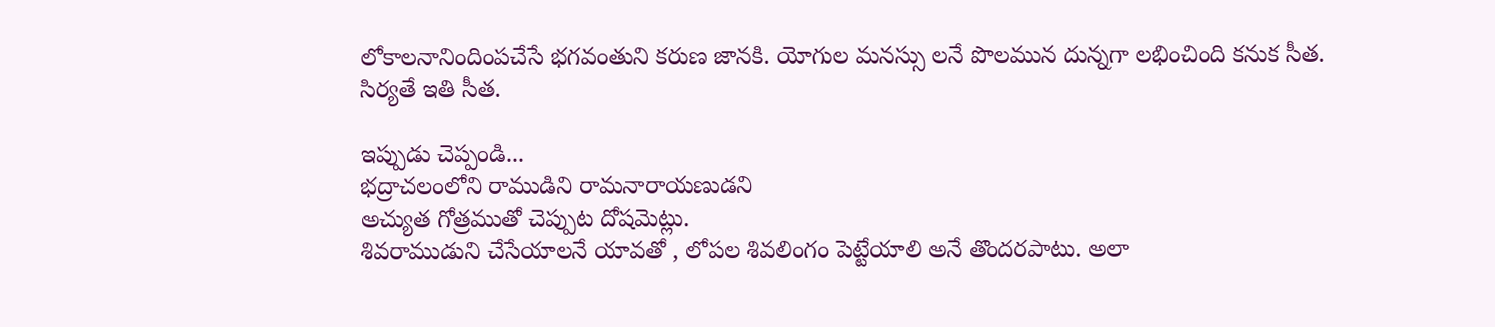లోకాలనానిందింపచేసే భగవంతుని కరుణ జానకి. యోగుల మనస్సు లనే పొలమున దున్నగా లభించింది కనుక సీత. సిర్యతే ఇతి సీత.

ఇప్పుడు చెప్పండి...
భద్రాచలంలోని రాముడిని రామనారాయణుడని
అచ్యుత గోత్రముతో చెప్పుట దోషమెట్లు.
శివరాముడుని చేసేయాలనే యావతో , లోపల శివలింగం పెట్టేయాలి అనే తొందరపాటు. అలా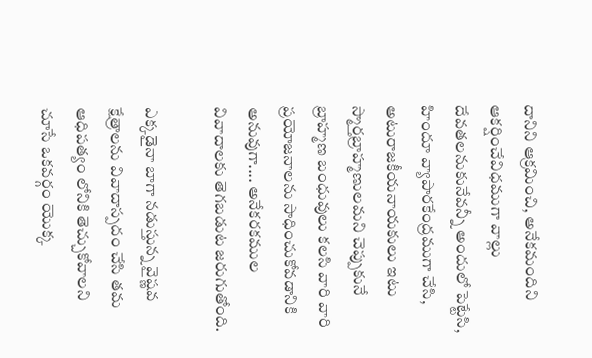దానిని ఆక్రమించి, అనేకమందిని ఆకర్షించేవిధముగా వాల్లు దేవతలనుకునేవన్నీ అందులో పెట్టేసి, హిందూ వ్యాపారకేంద్రముగా చేసి, అటురాజకీయనాయకులు ఇటు స్మార్తబ్రాహ్మణులమని చెప్పుకునే బ్రాహ్మణ బంధువులు కలసి వారి వారి ప్రయోజనాలను సాధించుకోవడానికి అనువుగా.... అనేకరకముల వివాదాలకు తెగబడుట జరుగుతోంది.

ఎక్కడైనా బాగా నడుస్తున్న వైష్ణవ క్షేత్రాలను వివాదాస్పదం చేసి తమ ఆధిపత్యం లోనికి తెచ్చుకోవాలని చూసే ఒకవర్గం యొక్క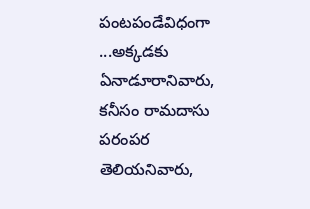పంటపండేవిధంగా ...అక్కడకు ఏనాడూరానివారు, కనీసం రామదాసు పరంపర తెలియనివారు,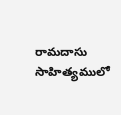రామదాసు సాహిత్యములో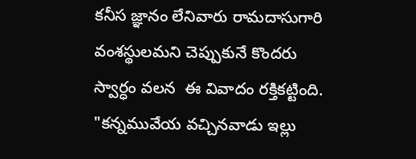కనీస జ్ఞానం లేనివారు రామదాసుగారి వంశస్థులమని చెప్పుకునే కొందరు  స్వార్ధం వలన  ఈ వివాదం రక్తికట్టింది.
"కన్నమువేయ వచ్చినవాడు ఇల్లు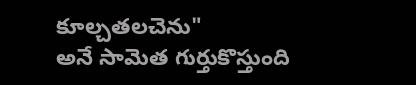కూల్చతలచెను"
అనే సామెత గుర్తుకొస్తుంది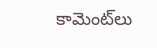కామెంట్‌లు